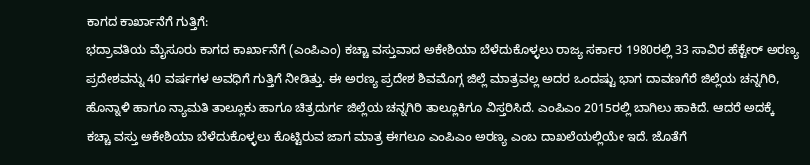ಕಾಗದ ಕಾರ್ಖಾನೆಗೆ ಗುತ್ತಿಗೆ:
ಭದ್ರಾವತಿಯ ಮೈಸೂರು ಕಾಗದ ಕಾರ್ಖಾನೆಗೆ (ಎಂಪಿಎಂ) ಕಚ್ಚಾ ವಸ್ತುವಾದ ಅಕೇಶಿಯಾ ಬೆಳೆದುಕೊಳ್ಳಲು ರಾಜ್ಯ ಸರ್ಕಾರ 1980ರಲ್ಲಿ 33 ಸಾವಿರ ಹೆಕ್ಟೇರ್ ಅರಣ್ಯ ಪ್ರದೇಶವನ್ನು 40 ವರ್ಷಗಳ ಅವಧಿಗೆ ಗುತ್ತಿಗೆ ನೀಡಿತ್ತು. ಈ ಅರಣ್ಯ ಪ್ರದೇಶ ಶಿವಮೊಗ್ಗ ಜಿಲ್ಲೆ ಮಾತ್ರವಲ್ಲ ಅದರ ಒಂದಷ್ಟು ಭಾಗ ದಾವಣಗೆರೆ ಜಿಲ್ಲೆಯ ಚನ್ನಗಿರಿ, ಹೊನ್ನಾಳಿ ಹಾಗೂ ನ್ಯಾಮತಿ ತಾಲ್ಲೂಕು ಹಾಗೂ ಚಿತ್ರದುರ್ಗ ಜಿಲ್ಲೆಯ ಚನ್ನಗಿರಿ ತಾಲ್ಲೂಕಿಗೂ ವಿಸ್ತರಿಸಿದೆ. ಎಂಪಿಎಂ 2015ರಲ್ಲಿ ಬಾಗಿಲು ಹಾಕಿದೆ. ಆದರೆ ಅದಕ್ಕೆ ಕಚ್ಚಾ ವಸ್ತು ಅಕೇಶಿಯಾ ಬೆಳೆದುಕೊಳ್ಳಲು ಕೊಟ್ಟಿರುವ ಜಾಗ ಮಾತ್ರ ಈಗಲೂ ಎಂಪಿಎಂ ಅರಣ್ಯ ಎಂಬ ದಾಖಲೆಯಲ್ಲಿಯೇ ಇದೆ. ಜೊತೆಗೆ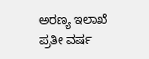ಅರಣ್ಯ ಇಲಾಖೆ ಪ್ರತೀ ವರ್ಷ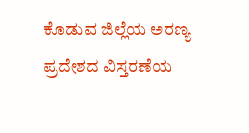ಕೊಡುವ ಜಿಲ್ಲೆಯ ಅರಣ್ಯ ಪ್ರದೇಶದ ವಿಸ್ತರಣೆಯ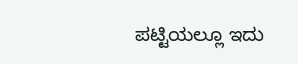ಪಟ್ಟಿಯಲ್ಲೂ ಇದು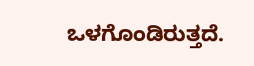ಒಳಗೊಂಡಿರುತ್ತದೆ.